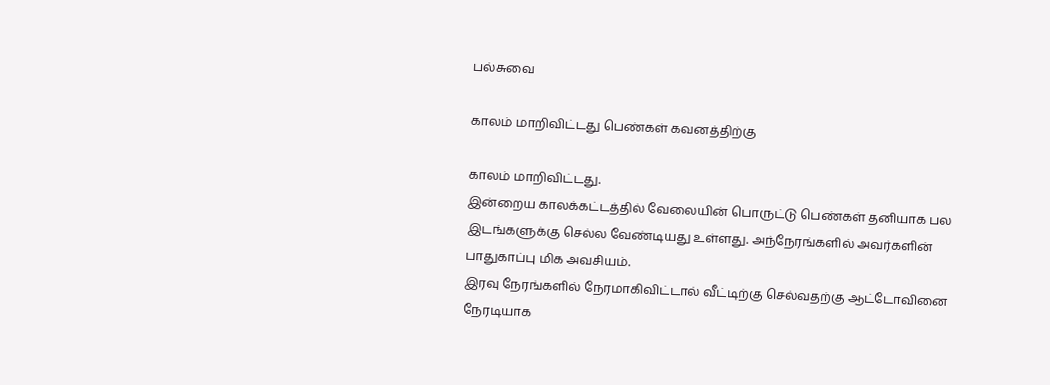பல்சுவை

காலம் மாறிவிட்டது பெண்கள் கவனத்திற்கு

காலம் மாறிவிட்டது.
இன்றைய காலக்கட்டத்தில் வேலையின் பொருட்டு பெண்கள் தனியாக பல இடங்களுக்கு செல்ல வேண்டியது உள்ளது. அந்நேரங்களில் அவர்களின் பாதுகாப்பு மிக அவசியம்.
இரவு நேரங்களில் நேரமாகிவிட்டால் வீட்டிற்கு செல்வதற்கு ஆட்டோவினை நேரடியாக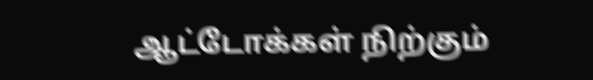ஆட்டோக்கள் நிற்கும்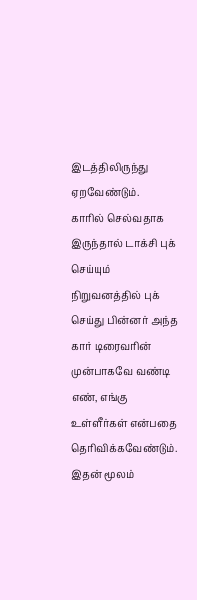இடத்திலிருந்து ஏறவேண்டும்.
காரில் செல்வதாக இருந்தால் டாக்சி புக் செய்யும் நிறுவனத்தில் புக் செய்து பின்னர் அந்த கார் டிரைவரின் முன்பாகவே வண்டி எண், எங்கு உள்ளீர்கள் என்பதை தெரிவிக்கவேண்டும்.
இதன் மூலம்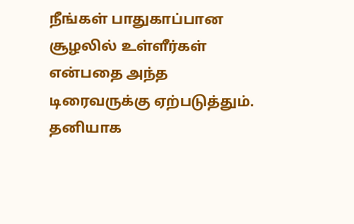நீங்கள் பாதுகாப்பான சூழலில் உள்ளீர்கள் என்பதை அந்த டிரைவருக்கு ஏற்படுத்தும்.
தனியாக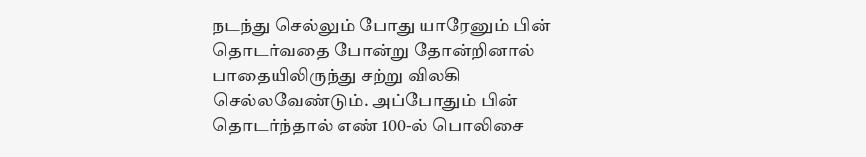நடந்து செல்லும் போது யாரேனும் பின் தொடர்வதை போன்று தோன்றினால் பாதையிலிருந்து சற்று விலகி செல்லவேண்டும். அப்போதும் பின் தொடர்ந்தால் எண் 100-ல் பொலிசை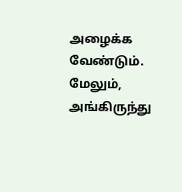அழைக்க வேண்டும்.
மேலும், அங்கிருந்து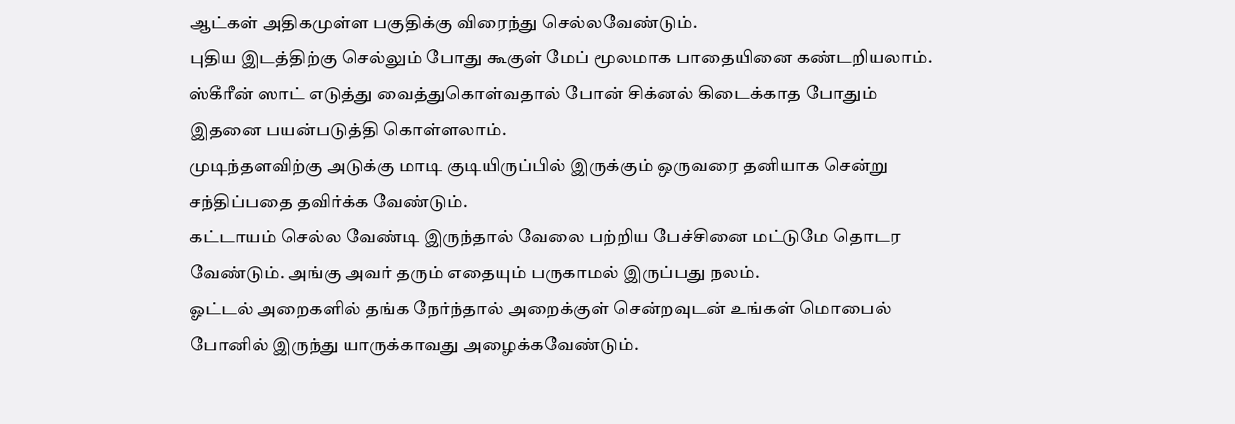ஆட்கள் அதிகமுள்ள பகுதிக்கு விரைந்து செல்லவேண்டும்.
புதிய இடத்திற்கு செல்லும் போது கூகுள் மேப் மூலமாக பாதையினை கண்டறியலாம். ஸ்கீரீன் ஸாட் எடுத்து வைத்துகொள்வதால் போன் சிக்னல் கிடைக்காத போதும் இதனை பயன்படுத்தி கொள்ளலாம்.
முடிந்தளவிற்கு அடுக்கு மாடி குடியிருப்பில் இருக்கும் ஒருவரை தனியாக சென்று சந்திப்பதை தவிர்க்க வேண்டும்.
கட்டாயம் செல்ல வேண்டி இருந்தால் வேலை பற்றிய பேச்சினை மட்டுமே தொடர வேண்டும். அங்கு அவர் தரும் எதையும் பருகாமல் இருப்பது நலம்.
ஓட்டல் அறைகளில் தங்க நேர்ந்தால் அறைக்குள் சென்றவுடன் உங்கள் மொபைல் போனில் இருந்து யாருக்காவது அழைக்கவேண்டும்.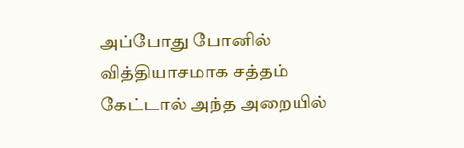அப்போது போனில் வித்தியாசமாக சத்தம் கேட்டால் அந்த அறையில்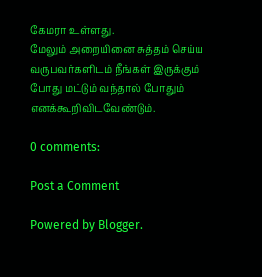கேமரா உள்ளது.
மேலும் அறையினை சுத்தம் செய்ய வருபவர்களிடம் நீங்கள் இருக்கும் போது மட்டும் வந்தால் போதும் எனக்கூறிவிடவேண்டும்.

0 comments:

Post a Comment

Powered by Blogger.